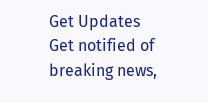Get Updates
Get notified of breaking news,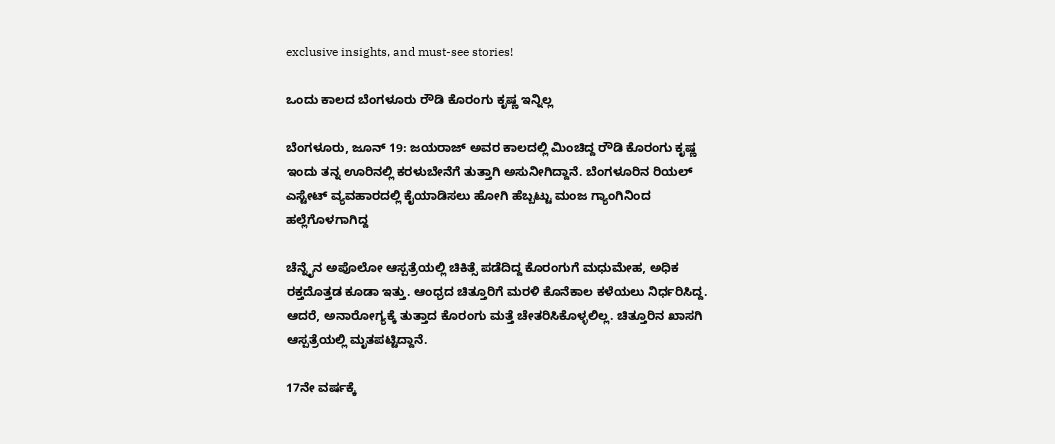exclusive insights, and must-see stories!

ಒಂದು ಕಾಲದ ಬೆಂಗಳೂರು ರೌಡಿ ಕೊರಂಗು ಕೃಷ್ಣ ಇನ್ನಿಲ್ಲ

ಬೆಂಗಳೂರು, ಜೂನ್ 19: ಜಯರಾಜ್ ಅವರ ಕಾಲದಲ್ಲಿ ಮಿಂಚಿದ್ದ ರೌಡಿ ಕೊರಂಗು ಕೃಷ್ಣ ಇಂದು ತನ್ನ ಊರಿನಲ್ಲಿ ಕರಳುಬೇನೆಗೆ ತುತ್ತಾಗಿ ಅಸುನೀಗಿದ್ದಾನೆ. ಬೆಂಗಳೂರಿನ ರಿಯಲ್ ಎಸ್ಟೇಟ್ ವ್ಯವಹಾರದಲ್ಲಿ ಕೈಯಾಡಿಸಲು ಹೋಗಿ ಹೆಬ್ಬಟ್ಟು ಮಂಜ ಗ್ಯಾಂಗಿನಿಂದ ಹಲ್ಲೆಗೊಳಗಾಗಿದ್ದ

ಚೆನ್ನೈನ ಅಪೊಲೋ ಆಸ್ಪತ್ರೆಯಲ್ಲಿ ಚಿಕಿತ್ಸೆ ಪಡೆದಿದ್ದ ಕೊರಂಗುಗೆ ಮಧುಮೇಹ, ಅಧಿಕ ರಕ್ತದೊತ್ತಡ ಕೂಡಾ ಇತ್ತು. ಆಂಧ್ರದ ಚಿತ್ತೂರಿಗೆ ಮರಳಿ ಕೊನೆಕಾಲ ಕಳೆಯಲು ನಿರ್ಧರಿಸಿದ್ದ. ಆದರೆ, ಅನಾರೋಗ್ಯಕ್ಕೆ ತುತ್ತಾದ ಕೊರಂಗು ಮತ್ತೆ ಚೇತರಿಸಿಕೊಳ್ಳಲಿಲ್ಲ. ಚಿತ್ತೂರಿನ ಖಾಸಗಿ ಆಸ್ಪತ್ರೆಯಲ್ಲಿ ಮೃತಪಟ್ಟಿದ್ದಾನೆ.

17ನೇ ವರ್ಷಕ್ಕೆ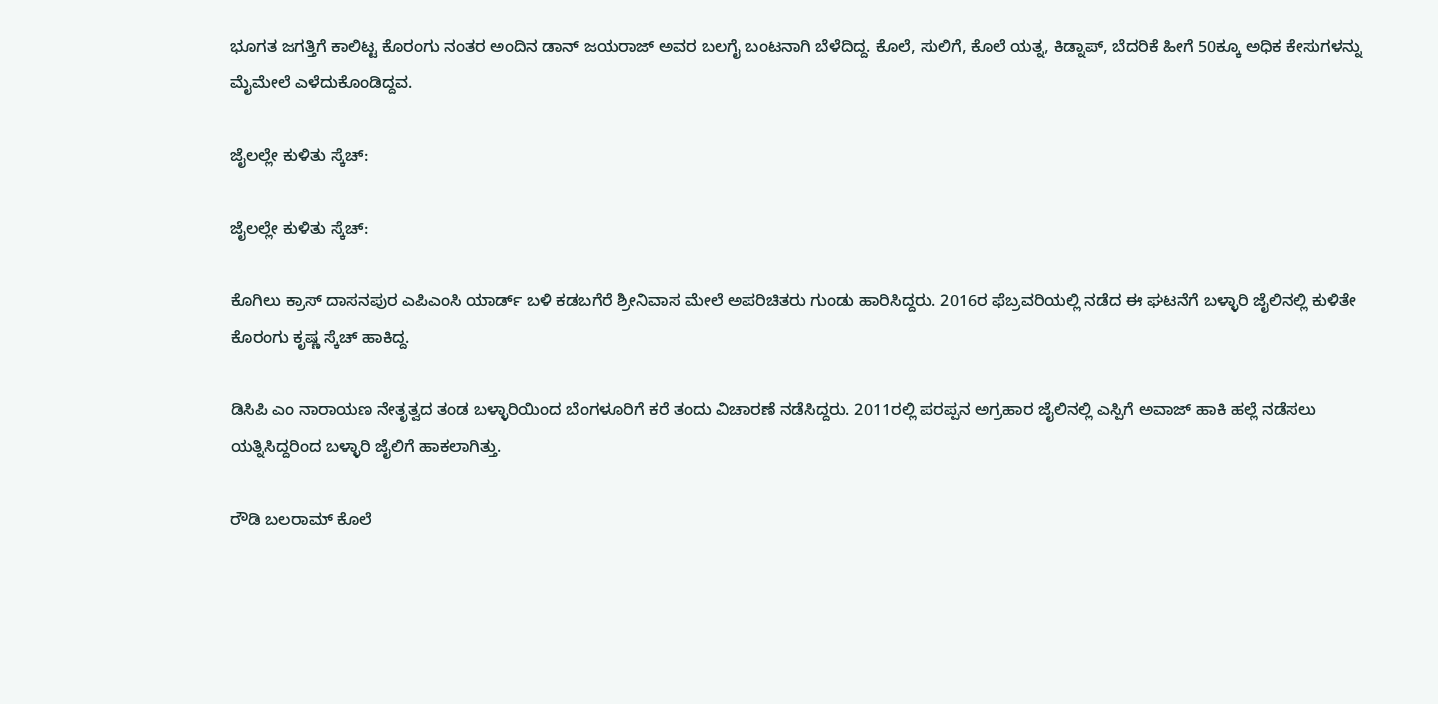ಭೂಗತ ಜಗತ್ತಿಗೆ ಕಾಲಿಟ್ಟ ಕೊರಂಗು ನಂತರ ಅಂದಿನ ಡಾನ್ ಜಯರಾಜ್ ಅವರ ಬಲಗೈ ಬಂಟನಾಗಿ ಬೆಳೆದಿದ್ದ. ಕೊಲೆ, ಸುಲಿಗೆ, ಕೊಲೆ ಯತ್ನ, ಕಿಡ್ನಾಪ್, ಬೆದರಿಕೆ ಹೀಗೆ 50ಕ್ಕೂ ಅಧಿಕ ಕೇಸುಗಳನ್ನು ಮೈಮೇಲೆ ಎಳೆದುಕೊಂಡಿದ್ದವ.

ಜೈಲಲ್ಲೇ ಕುಳಿತು ಸ್ಕೆಚ್:

ಜೈಲಲ್ಲೇ ಕುಳಿತು ಸ್ಕೆಚ್:

ಕೊಗಿಲು ಕ್ರಾಸ್ ದಾಸನಪುರ ಎಪಿಎಂಸಿ ಯಾರ್ಡ್ ಬಳಿ ಕಡಬಗೆರೆ ಶ್ರೀನಿವಾಸ ಮೇಲೆ ಅಪರಿಚಿತರು ಗುಂಡು ಹಾರಿಸಿದ್ದರು. 2016ರ ಫೆಬ್ರವರಿಯಲ್ಲಿ ನಡೆದ ಈ ಘಟನೆಗೆ ಬಳ್ಳಾರಿ ಜೈಲಿನಲ್ಲಿ ಕುಳಿತೇ ಕೊರಂಗು ಕೃಷ್ಣ ಸ್ಕೆಚ್ ಹಾಕಿದ್ದ.

ಡಿಸಿಪಿ ಎಂ ನಾರಾಯಣ ನೇತೃತ್ವದ ತಂಡ ಬಳ್ಳಾರಿಯಿಂದ ಬೆಂಗಳೂರಿಗೆ ಕರೆ ತಂದು ವಿಚಾರಣೆ ನಡೆಸಿದ್ದರು. 2011ರಲ್ಲಿ ಪರಪ್ಪನ ಅಗ್ರಹಾರ ಜೈಲಿನಲ್ಲಿ ಎಸ್ಪಿಗೆ ಅವಾಜ್ ಹಾಕಿ ಹಲ್ಲೆ ನಡೆಸಲು ಯತ್ನಿಸಿದ್ದರಿಂದ ಬಳ್ಳಾರಿ ಜೈಲಿಗೆ ಹಾಕಲಾಗಿತ್ತು.

ರೌಡಿ ಬಲರಾಮ್ ಕೊಲೆ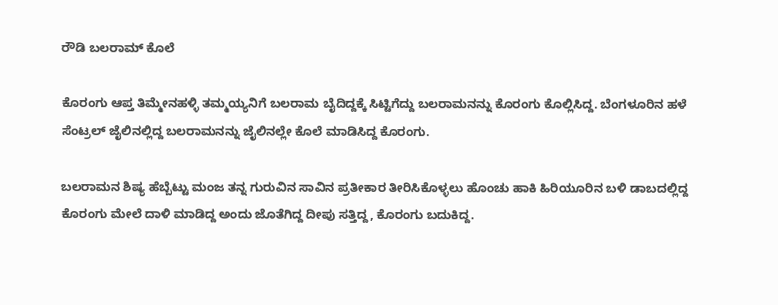ರೌಡಿ ಬಲರಾಮ್ ಕೊಲೆ

ಕೊರಂಗು ಆಪ್ತ ತಿಮ್ಮೇನಹಳ್ಳಿ ತಮ್ಮಯ್ಯನಿಗೆ ಬಲರಾಮ ಬೈದಿದ್ದಕ್ಕೆ ಸಿಟ್ಟಿಗೆದ್ದು ಬಲರಾಮನನ್ನು ಕೊರಂಗು ಕೊಲ್ಲಿಸಿದ್ದ. ಬೆಂಗಳೂರಿನ ಹಳೆ ಸೆಂಟ್ರಲ್ ಜೈಲಿನಲ್ಲಿದ್ದ ಬಲರಾಮನನ್ನು ಜೈಲಿನಲ್ಲೇ ಕೊಲೆ ಮಾಡಿಸಿದ್ದ ಕೊರಂಗು.

ಬಲರಾಮನ ಶಿಷ್ಯ ಹೆಬ್ಬೆಟ್ಟು ಮಂಜ ತನ್ನ ಗುರುವಿನ ಸಾವಿನ ಪ್ರತೀಕಾರ ತೀರಿಸಿಕೊಳ್ಳಲು ಹೊಂಚು ಹಾಕಿ ಹಿರಿಯೂರಿನ ಬಳಿ ಡಾಬದಲ್ಲಿದ್ದ ಕೊರಂಗು ಮೇಲೆ ದಾಳಿ ಮಾಡಿದ್ದ ಅಂದು ಜೊತೆಗಿದ್ದ ದೀಪು ಸತ್ತಿದ್ದ, ಕೊರಂಗು ಬದುಕಿದ್ದ.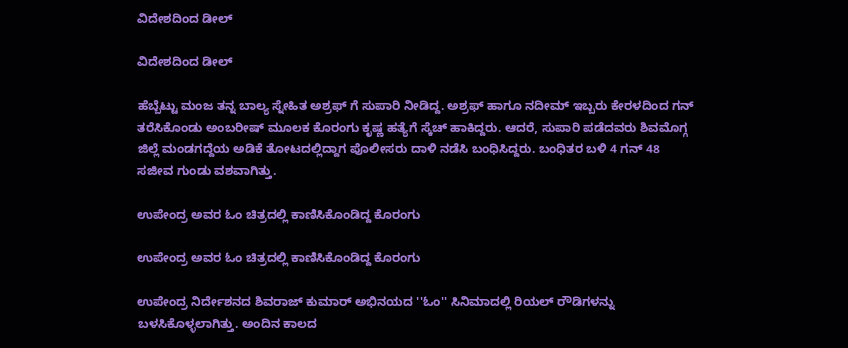ವಿದೇಶದಿಂದ ಡೀಲ್

ವಿದೇಶದಿಂದ ಡೀಲ್

ಹೆಬ್ಬೆಟ್ಟು ಮಂಜ ತನ್ನ ಬಾಲ್ಯ ಸ್ನೇಹಿತ ಅಶ್ರಫ್ ಗೆ ಸುಪಾರಿ ನೀಡಿದ್ದ. ಅಶ್ರಫ್ ಹಾಗೂ ನದೀಮ್ ಇಬ್ಬರು ಕೇರಳದಿಂದ ಗನ್ ತರೆಸಿಕೊಂಡು ಅಂಬರೀಷ್ ಮೂಲಕ ಕೊರಂಗು ಕೃಷ್ಣ ಹತ್ಯೆಗೆ ಸ್ಕೆಚ್ ಹಾಕಿದ್ದರು. ಆದರೆ, ಸುಪಾರಿ ಪಡೆದವರು ಶಿವಮೊಗ್ಗ ಜಿಲ್ಲೆ ಮಂಡಗದ್ದೆಯ ಅಡಿಕೆ ತೋಟದಲ್ಲಿದ್ದಾಗ ಪೊಲೀಸರು ದಾಳಿ ನಡೆಸಿ ಬಂಧಿಸಿದ್ದರು. ಬಂಧಿತರ ಬಳಿ 4 ಗನ್ 48 ಸಜೀವ ಗುಂಡು ವಶವಾಗಿತ್ತು.

ಉಪೇಂದ್ರ ಅವರ ಓಂ ಚಿತ್ರದಲ್ಲಿ ಕಾಣಿಸಿಕೊಂಡಿದ್ದ ಕೊರಂಗು

ಉಪೇಂದ್ರ ಅವರ ಓಂ ಚಿತ್ರದಲ್ಲಿ ಕಾಣಿಸಿಕೊಂಡಿದ್ದ ಕೊರಂಗು

ಉಪೇಂದ್ರ ನಿರ್ದೇಶನದ ಶಿವರಾಜ್ ಕುಮಾರ್ ಅಭಿನಯದ ''ಓಂ'' ಸಿನಿಮಾದಲ್ಲಿ ರಿಯಲ್ ರೌಡಿಗಳನ್ನು ಬಳಸಿಕೊಳ್ಳಲಾಗಿತ್ತು. ಅಂದಿನ ಕಾಲದ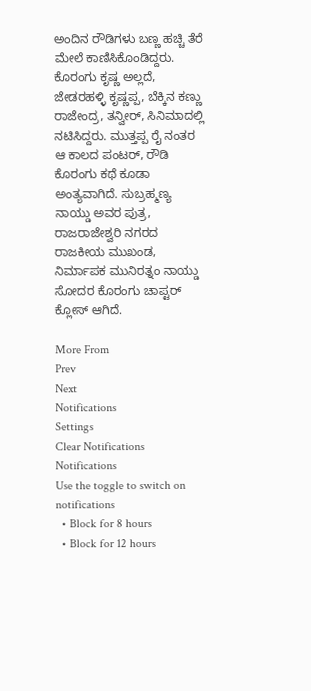ಅಂದಿನ ರೌಡಿಗಳು ಬಣ್ಣ ಹಚ್ಚಿ ತೆರೆ ಮೇಲೆ ಕಾಣಿಸಿಕೊಂಡಿದ್ದರು. ಕೊರಂಗು ಕೃಷ್ಣ ಅಲ್ಲದೆ, ಜೇಡರಹಳ್ಳಿ ಕೃಷ್ಣಪ್ಪ, ಬೆಕ್ಕಿನ ಕಣ್ಣು ರಾಜೇಂದ್ರ, ತನ್ವೀರ್, ಸಿನಿಮಾದಲ್ಲಿ ನಟಿಸಿದ್ದರು. ಮುತ್ತಪ್ಪ ರೈ ನಂತರ ಆ ಕಾಲದ ಪಂಟರ್, ರೌಡಿ ಕೊರಂಗು ಕಥೆ ಕೂಡಾ ಅಂತ್ಯವಾಗಿದೆ. ಸುಬ್ರಹ್ಮಣ್ಯ ನಾಯ್ಡು ಅವರ ಪುತ್ರ, ರಾಜರಾಜೇಶ್ವರಿ ನಗರದ ರಾಜಕೀಯ ಮುಖಂಡ, ನಿರ್ಮಾಪಕ ಮುನಿರತ್ನಂ ನಾಯ್ಡು ಸೋದರ ಕೊರಂಗು ಚಾಪ್ಟರ್ ಕ್ಲೋಸ್ ಆಗಿದೆ.

More From
Prev
Next
Notifications
Settings
Clear Notifications
Notifications
Use the toggle to switch on notifications
  • Block for 8 hours
  • Block for 12 hours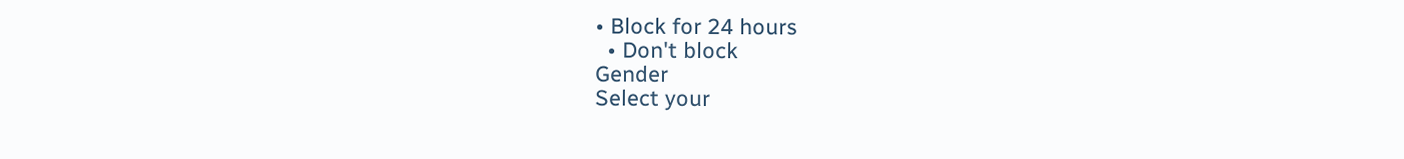• Block for 24 hours
  • Don't block
Gender
Select your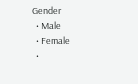Gender
  • Male
  • Female
  •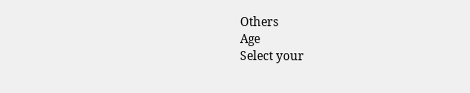Others
Age
Select your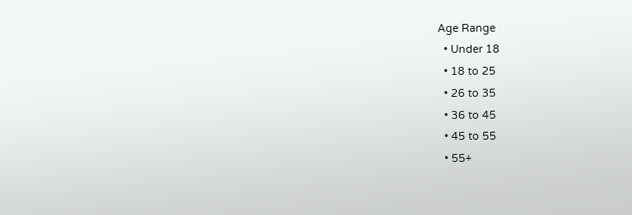Age Range
  • Under 18
  • 18 to 25
  • 26 to 35
  • 36 to 45
  • 45 to 55
  • 55+